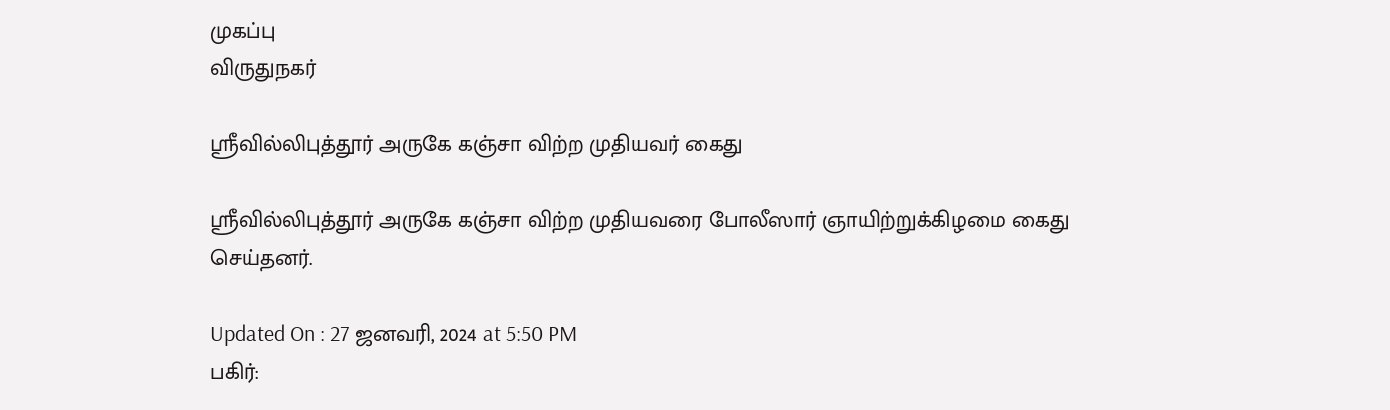முகப்பு
விருதுநகர்

ஸ்ரீவில்லிபுத்தூர் அருகே கஞ்சா விற்ற முதியவர் கைது

ஸ்ரீவில்லிபுத்தூர் அருகே கஞ்சா விற்ற முதியவரை போலீஸார் ஞாயிற்றுக்கிழமை கைது செய்தனர்.

Updated On : 27 ஜனவரி, 2024 at 5:50 PM
பகிர்: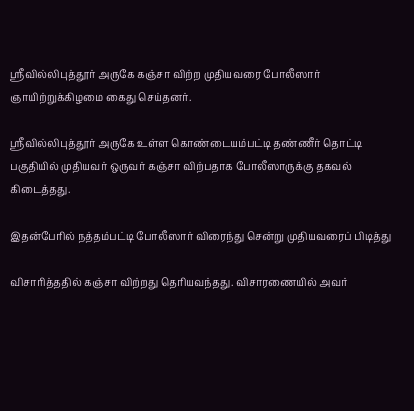ஸ்ரீவில்லிபுத்தூர் அருகே கஞ்சா விற்ற முதியவரை போலீஸார் ஞாயிற்றுக்கிழமை கைது செய்தனர்.

ஸ்ரீவில்லிபுத்தூர் அருகே உள்ள கொண்டையம்பட்டி தண்ணீர் தொட்டி பகுதியில் முதியவர் ஒருவர் கஞ்சா விற்பதாக போலீஸாருக்கு தகவல் கிடைத்தது.

இதன்பேரில் நத்தம்பட்டி போலீஸார் விரைந்து சென்று முதியவரைப் பிடித்து

விசாரித்ததில் கஞ்சா விற்றது தெரியவந்தது. விசாரணையில் அவர்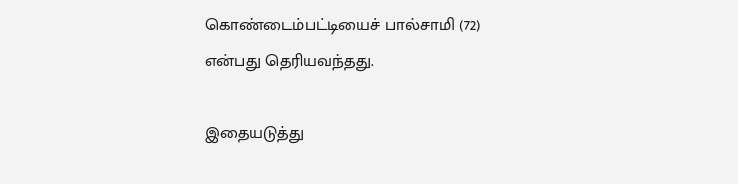கொண்டைம்பட்டியைச் பால்சாமி (72) என்பது தெரியவந்தது.

இதையடுத்து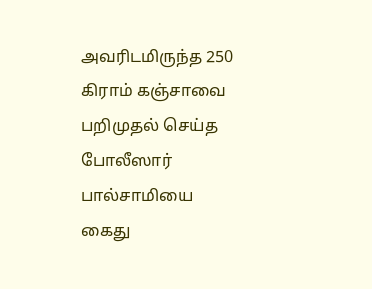அவரிடமிருந்த 250 கிராம் கஞ்சாவை பறிமுதல் செய்த போலீஸார் பால்சாமியை கைது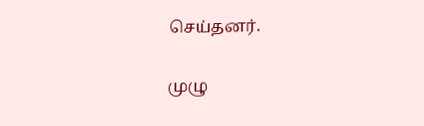செய்தனர்.

முழு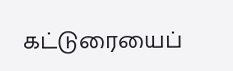கட்டுரையைப்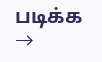படிக்க →